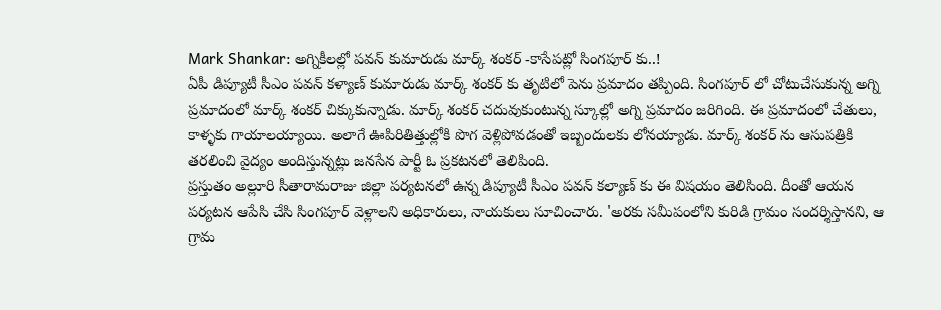Mark Shankar: అగ్నికీలల్లో పవన్ కుమారుడు మార్క్ శంకర్ -కాసేపట్లో సింగపూర్ కు..!
ఏపీ డిప్యూటీ సీఎం పవన్ కళ్యాణ్ కుమారుడు మార్క్ శంకర్ కు తృటిలో పెను ప్రమాదం తప్పింది. సింగపూర్ లో చోటుచేసుకున్న అగ్ని ప్రమాదంలో మార్క్ శంకర్ చిక్కుకున్నాడు. మార్క్ శంకర్ చదువుకుంటున్న స్కూల్లో అగ్ని ప్రమాదం జరిగింది. ఈ ప్రమాదంలో చేతులు, కాళ్ళకు గాయాలయ్యాయి. అలాగే ఊపిరితిత్తుల్లోకి పొగ వెళ్లిపోవడంతో ఇబ్బందులకు లోనయ్యాడు. మార్క్ శంకర్ ను ఆసుపత్రికి తరలించి వైద్యం అందిస్తున్నట్లు జనసేన పార్టీ ఓ ప్రకటనలో తెలిపింది.
ప్రస్తుతం అల్లూరి సీతారామరాజు జిల్లా పర్యటనలో ఉన్న డిప్యూటీ సీఎం పవన్ కల్యాణ్ కు ఈ విషయం తెలిసింది. దీంతో ఆయన పర్యటన ఆపేసి చేసి సింగపూర్ వెళ్లాలని అధికారులు, నాయకులు సూచించారు. 'అరకు సమీపంలోని కురిడి గ్రామం సందర్శిస్తానని, ఆ గ్రామ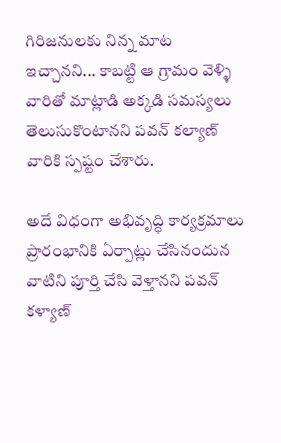గిరిజనులకు నిన్న మాట ఇచ్చానని... కాబట్టి ఆ గ్రామం వెళ్ళి వారితో మాట్లాడి అక్కడి సమస్యలు తెలుసుకొంటానని పవన్ కల్యాణ్ వారికి స్పష్టం చేశారు.

అదే విధంగా అభివృద్ధి కార్యక్రమాలు ప్రారంభానికి ఏర్పాట్లు చేసినందున వాటిని పూర్తి చేసి వెళ్తానని పవన్ కళ్యాణ్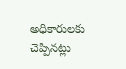అధికారులకు చెప్పినట్లు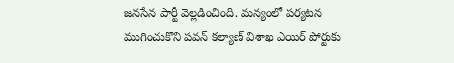జనసేన పార్టీ వెల్లడించింది. మన్యంలో పర్యటన ముగించుకొని పవన్ కల్యాణ్ విశాఖ ఎయిర్ పోర్టుకు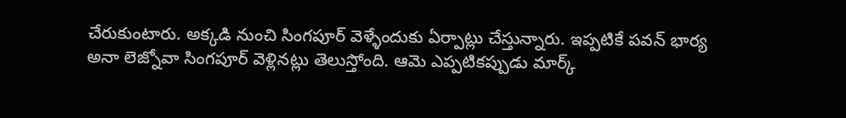చేరుకుంటారు. అక్కడి నుంచి సింగపూర్ వెళ్ళేందుకు ఏర్పాట్లు చేస్తున్నారు. ఇప్పటికే పవన్ భార్య అనా లెజ్నోవా సింగపూర్ వెళ్లినట్లు తెలుస్తోంది. ఆమె ఎప్పటికప్పుడు మార్క్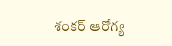శంకర్ ఆరోగ్య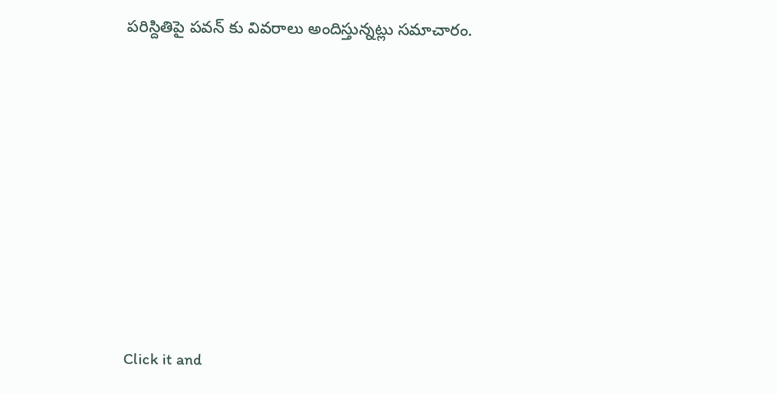పరిస్దితిపై పవన్ కు వివరాలు అందిస్తున్నట్లు సమాచారం.












Click it and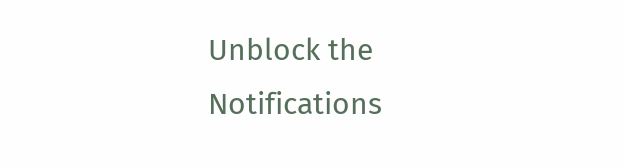Unblock the Notifications